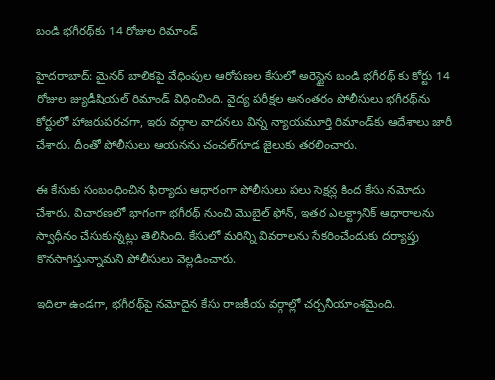బండి భగీరథ్‌కు 14 రోజుల రిమాండ్

హైదరాబాద్‌: మైనర్ బాలికపై వేధింపుల ఆరోపణల కేసులో అరెస్టైన బండి భగీరథ్ కు కోర్టు 14 రోజుల జ్యుడీషియల్‌ రిమాండ్‌ విధించింది. వైద్య పరీక్షల అనంతరం పోలీసులు భగీరథ్‌ను కోర్టులో హాజరుపరచగా, ఇరు వర్గాల వాదనలు విన్న న్యాయమూర్తి రిమాండ్‌కు ఆదేశాలు జారీ చేశారు. దీంతో పోలీసులు ఆయనను చంచల్‌గూడ జైలుకు తరలించారు.

ఈ కేసుకు సంబంధించిన ఫిర్యాదు ఆధారంగా పోలీసులు పలు సెక్షన్ల కింద కేసు నమోదు చేశారు. విచారణలో భాగంగా భగీరథ్‌ నుంచి మొబైల్‌ ఫోన్‌, ఇతర ఎలక్ట్రానిక్‌ ఆధారాలను స్వాధీనం చేసుకున్నట్లు తెలిసింది. కేసులో మరిన్ని వివరాలను సేకరించేందుకు దర్యాప్తు కొనసాగిస్తున్నామని పోలీసులు వెల్లడించారు.

ఇదిలా ఉండగా, భగీరథ్‌పై నమోదైన కేసు రాజకీయ వర్గాల్లో చర్చనీయాంశమైంది.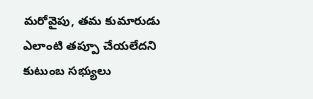మరోవైపు, తమ కుమారుడు ఎలాంటి తప్పూ చేయలేదని కుటుంబ సభ్యులు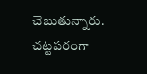చెబుతున్నారు. చట్టపరంగా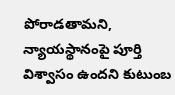పోరాడతామని, న్యాయస్థానంపై పూర్తి విశ్వాసం ఉందని కుటుంబ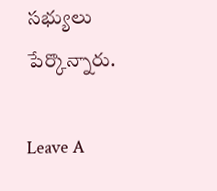సభ్యులు పేర్కొన్నారు.

Leave A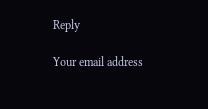Reply

Your email address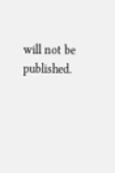will not be published.